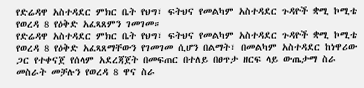የድሬዳዋ አስተዳደር ምክር ቤት የህግ፣ ፍትህና የመልካም አስተዳደር ጉዳዮች ቋሚ ኮሚቴ የወረዳ 8 የዕቅድ አፈጻጸምን ገመገመ።
የድሬዳዋ አስተዳደር ምክር ቤት የህግ፣ ፍትህና የመልካም አስተዳደር ጉዳዮች ቋሚ ኮሚቴ የወረዳ 8 የዕቅድ አፈጻጸማቸውን የገመገመ ሲሆን በልማት፣ በመልካም አስተዳደር ከነዋሪው ጋር የተቀናጀ የሰላም አደረጃጀት በመፍጠር በተለይ በፀጥታ ዘርፍ ላይ ውጤታማ ስራ መስራት መቻሉን የወረዳ 8 ዋና ስራ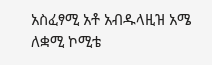አስፈፃሚ አቶ አብዱላዚዝ አሜ ለቋሚ ኮሚቴ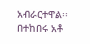አብራርተዋል፡፡ በተከበሩ አቶ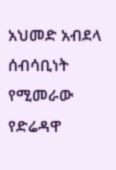አህመድ አብደላ ሰብሳቢነት የሚመራው የድሬዳዋ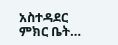አስተዳደር ምክር ቤት…